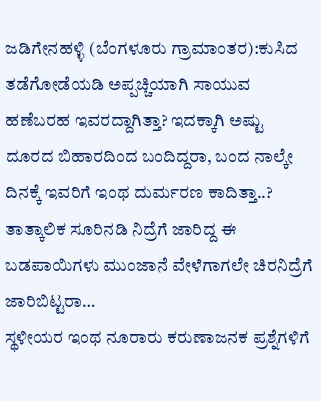ಜಡಿಗೇನಹಳ್ಳಿ (ಬೆಂಗಳೂರು ಗ್ರಾಮಾಂತರ):ಕುಸಿದ ತಡೆಗೋಡೆಯಡಿ ಅಪ್ಪಚ್ಚಿಯಾಗಿ ಸಾಯುವ ಹಣೆಬರಹ ಇವರದ್ದಾಗಿತ್ತಾ? ಇದಕ್ಕಾಗಿ ಅಷ್ಟು ದೂರದ ಬಿಹಾರದಿಂದ ಬಂದಿದ್ದರಾ, ಬಂದ ನಾಲ್ಕೇ ದಿನಕ್ಕೆ ಇವರಿಗೆ ಇಂಥ ದುರ್ಮರಣ ಕಾದಿತ್ತಾ..? ತಾತ್ಕಾಲಿಕ ಸೂರಿನಡಿ ನಿದ್ರೆಗೆ ಜಾರಿದ್ದ ಈ ಬಡಪಾಯಿಗಳು ಮುಂಜಾನೆ ವೇಳೆಗಾಗಲೇ ಚಿರನಿದ್ರೆಗೆ ಜಾರಿಬಿಟ್ಟರಾ…
ಸ್ಥಳೀಯರ ಇಂಥ ನೂರಾರು ಕರುಣಾಜನಕ ಪ್ರಶ್ನೆಗಳಿಗೆ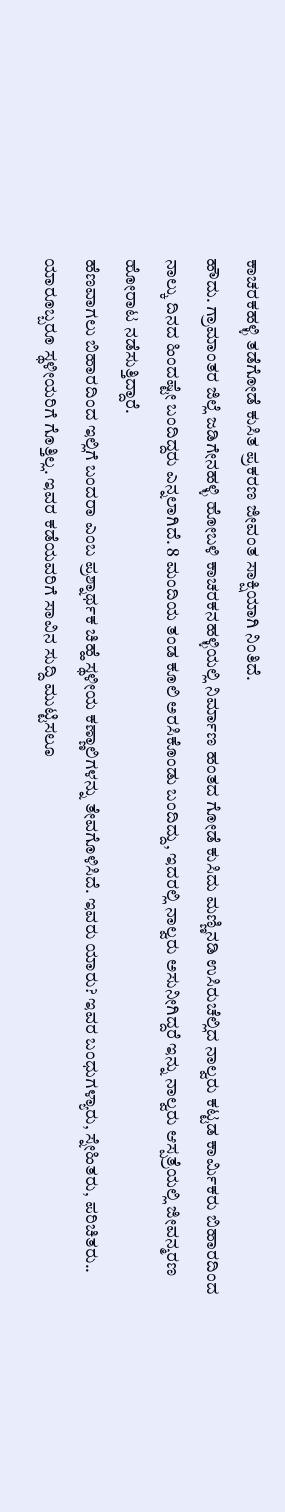ಕಾಚರಕಹಳ್ಳಿ ತಡೆಗೋಡೆ ಕುಸಿತ ಪ್ರಕರಣ ಜೀವಂತ ಸಾಕ್ಷಿಯಾಗಿ ನಿಂತಿದೆ.
ಹೌದು. ಗ್ರಾಮಾಂತರ ಜಿಲ್ಲೆ ಜಡಿಗೇನಹಳ್ಳಿ ಹೋಬಳಿ ಕಾಚರಕನಹಳ್ಳಿಯಲ್ಲಿ ನಿರ್ಮಾಣ ಹಂತದ ಗೋಡೆ ಕುಸಿದು ಮಣ್ಣಿನಡಿ ಉಸಿರುಚೆಲ್ಲಿದ ನಾಲ್ವರು ಕಟ್ಟಡ ಕಾರ್ಮಿಕರು ಬಿಹಾರದಿಂದ ನಾಲ್ಕು ದಿನದ ಹಿಂದಷ್ಟೇ ಬಂದಿದ್ದರು ಎನ್ನಲಾಗಿದೆ. 8 ಮಂದಿಯ ತಂಡ ಕೂಲಿ ಅರಸಿಕೊಂಡು ಬಂದಿದ್ದು, ಇದರಲ್ಲಿ ನಾಲ್ವರು ಅಸುನೀಗಿದ್ದರೆ ಇನ್ನು ನಾಲ್ವರು ಆಸ್ಪತ್ರೆಯಲ್ಲಿ ಜೀವನ್ಮರಣ ಹೋರಾಟ ನಡೆಸುತ್ತಿದ್ದಾರೆ.
ಹೆಣವಾಗಲು ಬಿಹಾರದಿಂದ ಇಲ್ಲಿಗೆ ಬಂದರಾ ಎಂಬ ಪ್ರಶ್ನಾರ್ಥಕ ಚಿಹ್ಹೆ ಸ್ಥಳೀಯ ಕಣ್ಣಾಲಿಗಳನ್ನು ತೇವಗೊಳಿಸಿದೆ. ಇವರು ಯಾರು? ಇವರ ಬಂಧುಗಳ್ಯಾರು, ಸ್ನೇಹಿತರು, ಪರಿಚಿತರು.. ಯಾರೂಬ್ಬರೂ ಸ್ಥಳೀಯರಿಗೆ ಗೊತ್ತಿಲ್ಲ. ಇವರ ಕಡೆಯವರಿಗೆ ಸಾವಿನ ಸುದ್ದಿ ಮುಟ್ಟಿಸಲೂ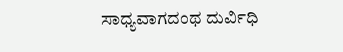ಸಾಧ್ಯವಾಗದಂಥ ದುರ್ವಿಧಿ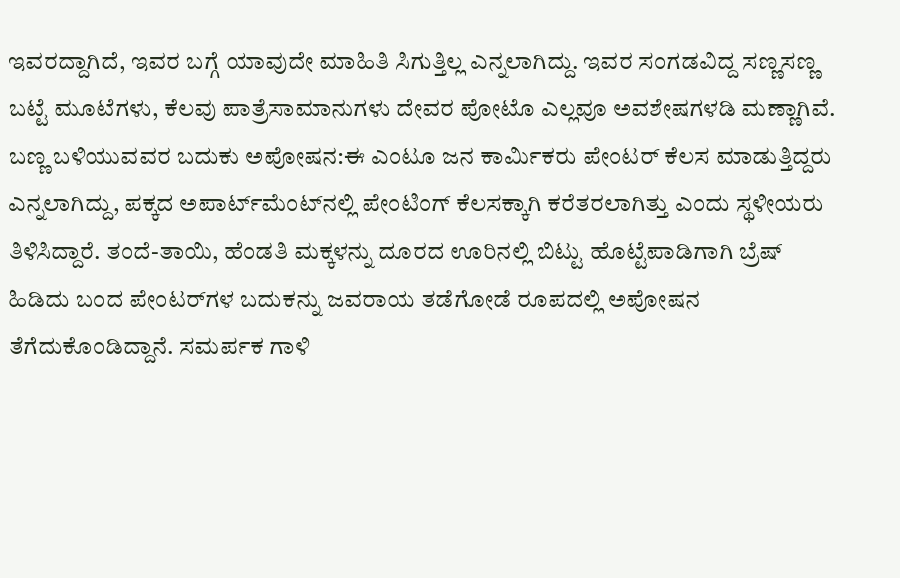ಇವರದ್ದಾಗಿದೆ, ಇವರ ಬಗ್ಗೆ ಯಾವುದೇ ಮಾಹಿತಿ ಸಿಗುತ್ತಿಲ್ಲ ಎನ್ನಲಾಗಿದ್ದು. ಇವರ ಸಂಗಡವಿದ್ದ ಸಣ್ಣಸಣ್ಣ ಬಟ್ಟೆ ಮೂಟೆಗಳು, ಕೆಲವು ಪಾತ್ರೆಸಾಮಾನುಗಳು ದೇವರ ಪೋಟೊ ಎಲ್ಲವೂ ಅವಶೇಷಗಳಡಿ ಮಣ್ಣಾಗಿವೆ.
ಬಣ್ಣ ಬಳಿಯುವವರ ಬದುಕು ಅಪೋಷನ:ಈ ಎಂಟೂ ಜನ ಕಾರ್ಮಿಕರು ಪೇಂಟರ್ ಕೆಲಸ ಮಾಡುತ್ತಿದ್ದರು ಎನ್ನಲಾಗಿದ್ದು, ಪಕ್ಕದ ಅಪಾರ್ಟ್‌ಮೆಂಟ್‌ನಲ್ಲಿ ಪೇಂಟಿಂಗ್ ಕೆಲಸಕ್ಕಾಗಿ ಕರೆತರಲಾಗಿತ್ತು ಎಂದು ಸ್ಥಳೀಯರು ತಿಳಿಸಿದ್ದಾರೆ. ತಂದೆ-ತಾಯಿ, ಹೆಂಡತಿ ಮಕ್ಕಳನ್ನು ದೂರದ ಊರಿನಲ್ಲಿ ಬಿಟ್ಟು ಹೊಟ್ಟೆಪಾಡಿಗಾಗಿ ಬ್ರೆಷ್ ಹಿಡಿದು ಬಂದ ಪೇಂಟರ್‌ಗಳ ಬದುಕನ್ನು ಜವರಾಯ ತಡೆಗೋಡೆ ರೂಪದಲ್ಲಿ ಅಪೋಷನ ತೆಗೆದುಕೊಂಡಿದ್ದಾನೆ. ಸಮರ್ಪಕ ಗಾಳಿ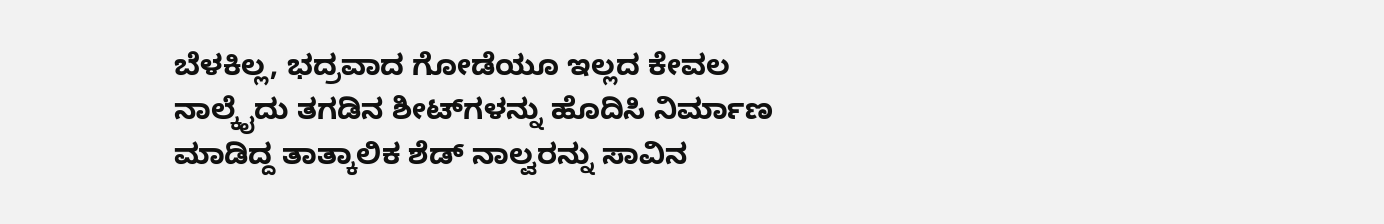ಬೆಳಕಿಲ್ಲ, ಭದ್ರವಾದ ಗೋಡೆಯೂ ಇಲ್ಲದ ಕೇವಲ ನಾಲ್ಕೈದು ತಗಡಿನ ಶೀಟ್‌ಗಳನ್ನು ಹೊದಿಸಿ ನಿರ್ಮಾಣ ಮಾಡಿದ್ದ ತಾತ್ಕಾಲಿಕ ಶೆಡ್ ನಾಲ್ವರನ್ನು ಸಾವಿನ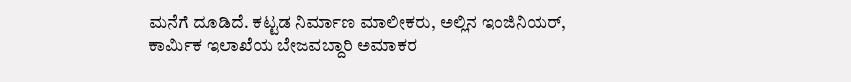ಮನೆಗೆ ದೂಡಿದೆ. ಕಟ್ಟಡ ನಿರ್ಮಾಣ ಮಾಲೀಕರು, ಅಲ್ಲಿನ ಇಂಜಿನಿಯರ್, ಕಾರ್ಮಿಕ ಇಲಾಖೆಯ ಬೇಜವಬ್ದಾರಿ ಅಮಾಕರ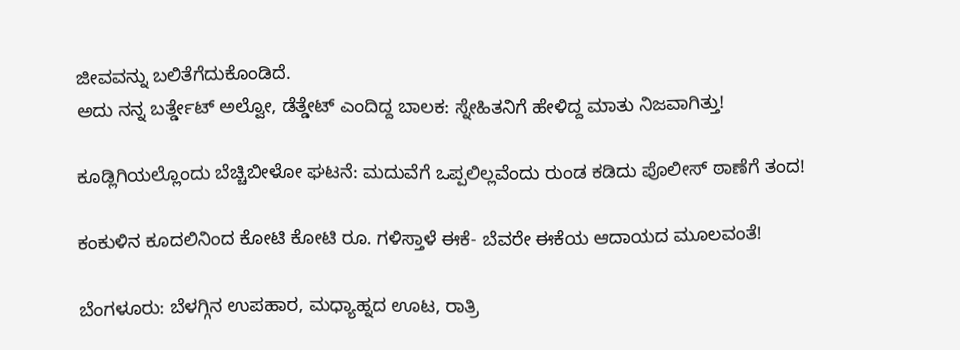ಜೀವವನ್ನು ಬಲಿತೆಗೆದುಕೊಂಡಿದೆ.
ಅದು ನನ್ನ ಬರ್ತ್ಡೇಟ್ ಅಲ್ವೋ, ಡೆತ್ಡೇಟ್ ಎಂದಿದ್ದ ಬಾಲಕ: ಸ್ನೇಹಿತನಿಗೆ ಹೇಳಿದ್ದ ಮಾತು ನಿಜವಾಗಿತ್ತು!

ಕೂಡ್ಲಿಗಿಯಲ್ಲೊಂದು ಬೆಚ್ಚಿಬೀಳೋ ಘಟನೆ: ಮದುವೆಗೆ ಒಪ್ಪಲಿಲ್ಲವೆಂದು ರುಂಡ ಕಡಿದು ಪೊಲೀಸ್ ಠಾಣೆಗೆ ತಂದ!

ಕಂಕುಳಿನ ಕೂದಲಿನಿಂದ ಕೋಟಿ ಕೋಟಿ ರೂ. ಗಳಿಸ್ತಾಳೆ ಈಕೆ- ಬೆವರೇ ಈಕೆಯ ಆದಾಯದ ಮೂಲವಂತೆ!

ಬೆಂಗಳೂರು: ಬೆಳಗ್ಗಿನ ಉಪಹಾರ, ಮಧ್ಯಾಹ್ನದ ಊಟ, ರಾತ್ರಿ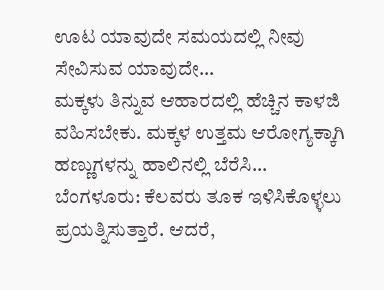ಊಟ ಯಾವುದೇ ಸಮಯದಲ್ಲಿ ನೀವು ಸೇವಿಸುವ ಯಾವುದೇ…
ಮಕ್ಕಳು ತಿನ್ನುವ ಆಹಾರದಲ್ಲಿ ಹೆಚ್ಚಿನ ಕಾಳಜಿ ವಹಿಸಬೇಕು. ಮಕ್ಕಳ ಉತ್ತಮ ಆರೋಗ್ಯಕ್ಕಾಗಿ ಹಣ್ಣುಗಳನ್ನು ಹಾಲಿನಲ್ಲಿ ಬೆರೆಸಿ…
ಬೆಂಗಳೂರು: ಕೆಲವರು ತೂಕ ಇಳಿಸಿಕೊಳ್ಳಲು ಪ್ರಯತ್ನಿಸುತ್ತಾರೆ. ಆದರೆ,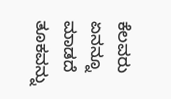ಕೆಲವರು ಏನನ್ನೂ ಮಾಡದೆ ತೂಕವನ್ನು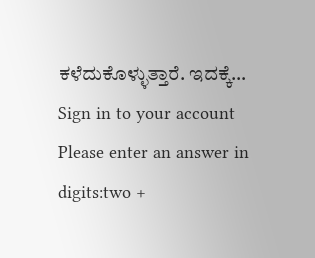ಕಳೆದುಕೊಳ್ಳುತ್ತಾರೆ. ಇದಕ್ಕೆ…
Sign in to your account
Please enter an answer in digits:two +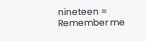nineteen =
Remember me